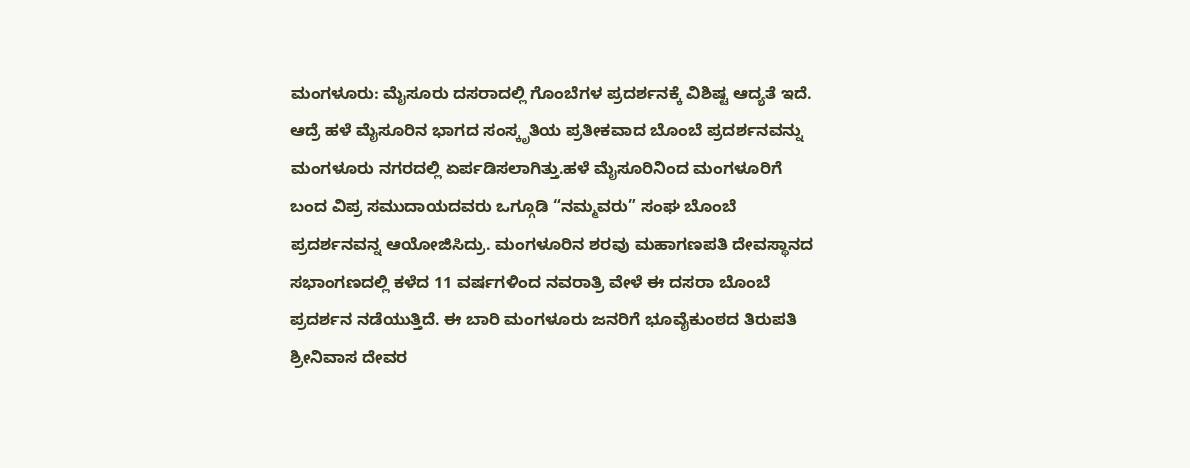ಮಂಗಳೂರು: ಮೈಸೂರು ದಸರಾದಲ್ಲಿ ಗೊಂಬೆಗಳ ಪ್ರದರ್ಶನಕ್ಕೆ ವಿಶಿಷ್ಟ ಆದ್ಯತೆ ಇದೆ. ಆದ್ರೆ ಹಳೆ ಮೈಸೂರಿನ ಭಾಗದ ಸಂಸ್ಕೃತಿಯ ಪ್ರತೀಕವಾದ ಬೊಂಬೆ ಪ್ರದರ್ಶನವನ್ನು ಮಂಗಳೂರು ನಗರದಲ್ಲಿ ಏರ್ಪಡಿಸಲಾಗಿತ್ತು.ಹಳೆ ಮೈಸೂರಿನಿಂದ ಮಂಗಳೂರಿಗೆ ಬಂದ ವಿಪ್ರ ಸಮುದಾಯದವರು ಒಗ್ಗೂಡಿ “ನಮ್ಮವರು” ಸಂಘ ಬೊಂಬೆ ಪ್ರದರ್ಶನವನ್ನ ಆಯೋಜಿಸಿದ್ರು. ಮಂಗಳೂರಿನ ಶರವು ಮಹಾಗಣಪತಿ ದೇವಸ್ಥಾನದ ಸಭಾಂಗಣದಲ್ಲಿ ಕಳೆದ 11 ವರ್ಷಗಳಿಂದ ನವರಾತ್ರಿ ವೇಳೆ ಈ ದಸರಾ ಬೊಂಬೆ ಪ್ರದರ್ಶನ ನಡೆಯುತ್ತಿದೆ. ಈ ಬಾರಿ ಮಂಗಳೂರು ಜನರಿಗೆ ಭೂವೈಕುಂಠದ ತಿರುಪತಿ ಶ್ರೀನಿವಾಸ ದೇವರ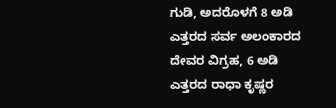ಗುಡಿ, ಅದರೊಳಗೆ 8 ಅಡಿ ಎತ್ತರದ ಸರ್ವ ಅಲಂಕಾರದ ದೇವರ ವಿಗ್ರಹ, 6 ಅಡಿ ಎತ್ತರದ ರಾಧಾ ಕೃಷ್ಣರ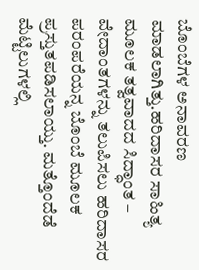ಬೊಂಬೆಗಳ ಅನಾವರಣ ಮಾಡಲಾಗಿತ್ತು.ಹರಿದಾಸರ ಸಾಹಿತ್ಯ ಮೂಲಕ ತತ್ವವಾದದ ಸಿದ್ಧಾಂತ – ವೇದಾಂತಗಳನ್ನು ತಲುಪಿಸಲು ಹರಿದಾಸರ ಪರಂಪರೆಯನ್ನ ಬೊಂಬೆ ಮೂಲಕ ಪ್ರಸ್ತುತಪಡಿಸಲಾಯ್ತು. ಮತ್ತೊಂದೆಡೆ ಮೆಟ್ಟಿಲುಗಳಲ್ಲಿ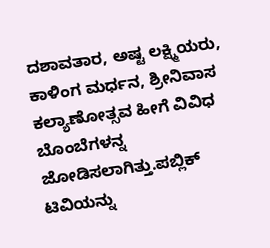ದಶಾವತಾರ, ಅಷ್ಟ ಲಕ್ಷ್ಮಿಯರು, ಕಾಳಿಂಗ ಮರ್ಧನ, ಶ್ರೀನಿವಾಸ ಕಲ್ಯಾಣೋತ್ಸವ ಹೀಗೆ ವಿವಿಧ ಬೊಂಬೆಗಳನ್ನ ಜೋಡಿಸಲಾಗಿತ್ತು.ಪಬ್ಲಿಕ್ ಟಿವಿಯನ್ನು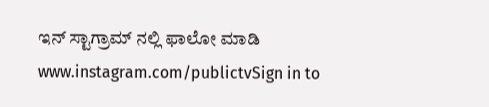ಇನ್ ಸ್ಟಾಗ್ರಾಮ್ ನಲ್ಲಿ ಫಾಲೋ ಮಾಡಿ www.instagram.com/publictvSign in to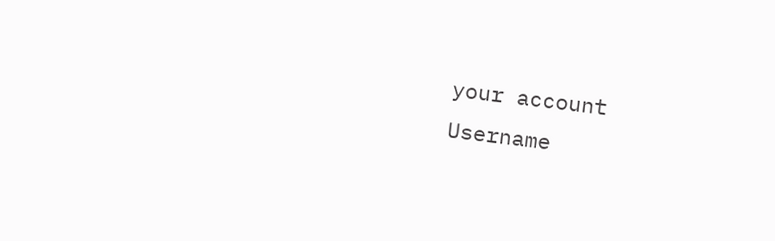your account
Username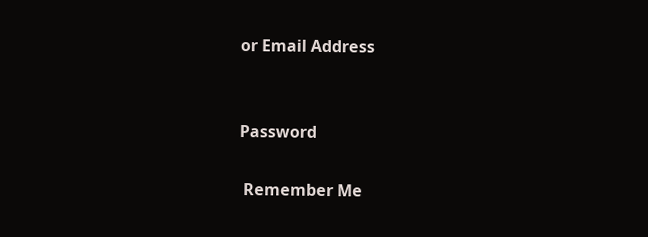or Email Address


Password

 Remember Me